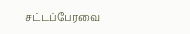சட்டப்பேரவை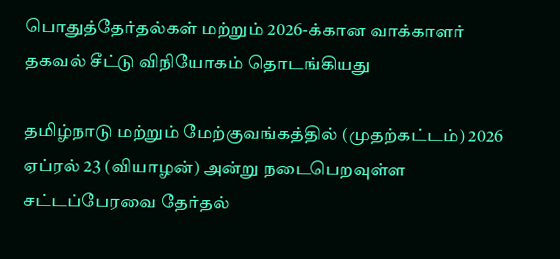பொதுத்தேர்தல்கள் மற்றும் 2026-க்கான வாக்காளர் தகவல் சீட்டு விநியோகம் தொடங்கியது

தமிழ்நாடு மற்றும் மேற்குவங்கத்தில் (முதற்கட்டம்) 2026 ஏப்ரல் 23 (வியாழன்) அன்று நடைபெறவுள்ள சட்டப்பேரவை தேர்தல்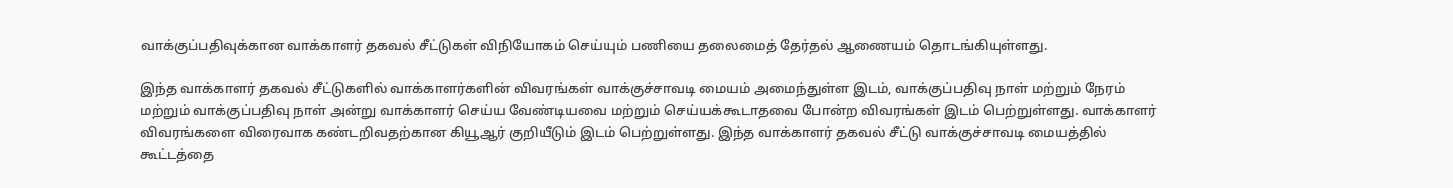வாக்குப்பதிவுக்கான வாக்காளர் தகவல் சீட்டுகள் விநியோகம் செய்யும் பணியை தலைமைத் தேர்தல் ஆணையம் தொடங்கியுள்ளது.

இந்த வாக்காளர் தகவல் சீட்டுகளில் வாக்காளர்களின் விவரங்கள் வாக்குச்சாவடி மையம் அமைந்துள்ள இடம், வாக்குப்பதிவு நாள் மற்றும் நேரம் மற்றும் வாக்குப்பதிவு நாள் அன்று வாக்காளர் செய்ய வேண்டியவை மற்றும் செய்யக்கூடாதவை போன்ற விவரங்கள் இடம் பெற்றுள்ளது. வாக்காளர் விவரங்களை விரைவாக கண்டறிவதற்கான கியூஆர் குறியீடும் இடம் பெற்றுள்ளது. இந்த வாக்காளர் தகவல் சீட்டு வாக்குச்சாவடி மையத்தில் கூட்டத்தை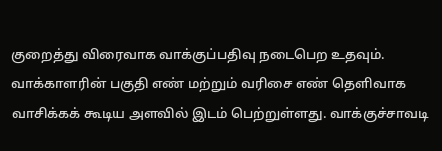குறைத்து விரைவாக வாக்குப்பதிவு நடைபெற உதவும். வாக்காளரின் பகுதி எண் மற்றும் வரிசை எண் தெளிவாக வாசிக்கக் கூடிய அளவில் இடம் பெற்றுள்ளது. வாக்குச்சாவடி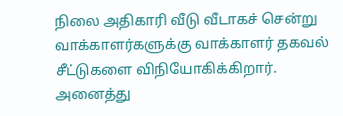நிலை அதிகாரி வீடு வீடாகச் சென்று வாக்காளர்களுக்கு வாக்காளர் தகவல் சீட்டுகளை விநியோகிக்கிறார். அனைத்து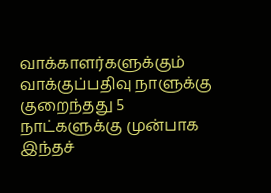வாக்காளர்களுக்கும் வாக்குப்பதிவு நாளுக்கு குறைந்தது 5 நாட்களுக்கு முன்பாக இந்தச்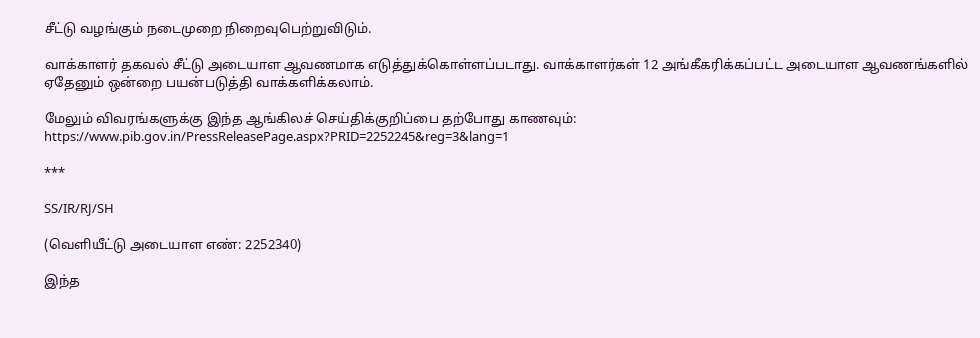சீட்டு வழங்கும் நடைமுறை நிறைவுபெற்றுவிடும்.

வாக்காளர் தகவல் சீட்டு அடையாள ஆவணமாக எடுத்துக்கொள்ளப்படாது. வாக்காளர்கள் 12 அங்கீகரிக்கப்பட்ட அடையாள ஆவணங்களில் ஏதேனும் ஒன்றை பயன்படுத்தி வாக்களிக்கலாம்.

மேலும் விவரங்களுக்கு இந்த ஆங்கிலச் செய்திக்குறிப்பை தற்போது காணவும்: https://www.pib.gov.in/PressReleasePage.aspx?PRID=2252245&reg=3&lang=1

***

SS/IR/RJ/SH

(வெளியீட்டு அடையாள எண்: 2252340)

இந்த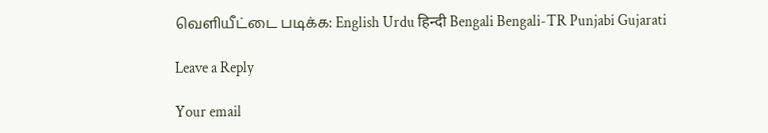வெளியீட்டை படிக்க: English Urdu हिन्दी Bengali Bengali-TR Punjabi Gujarati

Leave a Reply

Your email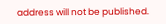address will not be published.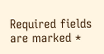Required fields are marked *